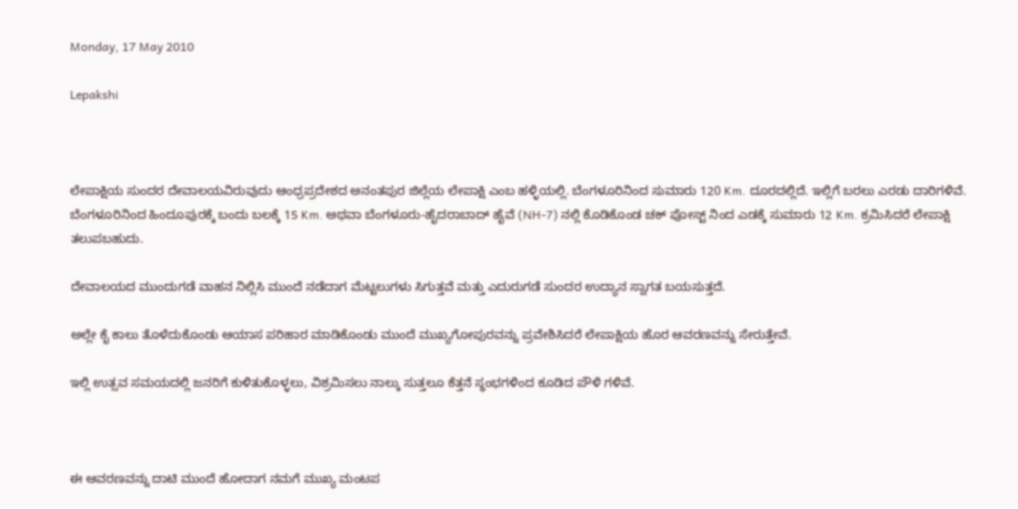Monday, 17 May 2010

Lepakshi



ಲೇಪಾಕ್ಷಿಯ ಸುಂದರ ದೇವಾಲಯವಿರುವುದು ಆಂಧ್ರಪ್ರದೇಶದ ಅನಂತಪುರ ಜಿಲ್ಲೆಯ ಲೇಪಾಕ್ಷಿ ಎಂಬ ಹಳ್ಳಿಯಲ್ಲಿ. ಬೆಂಗಳೂರಿನಿಂದ ಸುಮಾರು 120 Km. ದೂರದಲ್ಲಿದೆ. ಇಲ್ಲಿಗೆ ಬರಲು ಎರಡು ದಾರಿಗಳಿವೆ. ಬೆಂಗಳೂರಿನಿಂದ ಹಿಂದೂಪುರಕ್ಕೆ ಬಂದು ಬಲಕ್ಕೆ 15 Km. ಅಥವಾ ಬೆಂಗಳೂರು-ಹೈದರಾಬಾದ್ ಹೈವೆ (NH-7) ನಲ್ಲಿ ಕೊಡಿಕೊಂಡ ಚಕ್ ಪೋಸ್ಟ್ ನಿಂದ ಎಡಕ್ಕೆ ಸುಮಾರು 12 Km. ಕ್ರಮಿಸಿದರೆ ಲೇಪಾಕ್ಷಿ ತಲುಪಬಹುದು.

ದೇವಾಲಯದ ಮುಂದುಗಡೆ ವಾಹನ ನಿಲ್ಲಿಸಿ ಮುಂದೆ ನಡೆದಾಗ ಮೆಟ್ಟಲುಗಳು ಸಿಗುತ್ತವೆ ಮತ್ತು ಎದುರುಗಡೆ ಸುಂದರ ಉದ್ಯಾನ ಸ್ವಾಗತ ಬಯಸುತ್ತದೆ.

ಅಲ್ಲೇ ಕೈ ಕಾಲು ತೊಳೆದುಕೊಂಡು ಆಯಾಸ ಪರಿಹಾರ ಮಾಡಿಕೊಂಡು ಮುಂದೆ ಮುಖ್ಯಗೋಪುರವನ್ನು ಪ್ರವೇಶಿಸಿದರೆ ಲೇಪಾಕ್ಷಿಯ ಹೊರ ಆವರಣವನ್ನು ಸೇರುತ್ತೇವೆ.

ಇಲ್ಲಿ ಉತ್ಸವ ಸಮಯದಲ್ಲಿ ಜನರಿಗೆ ಕುಳಿತುಕೊಳ್ಳಲು, ವಿಶ್ರಮಿಸಲು ನಾಲ್ಕು ಸುತ್ತಲೂ ಕೆತ್ತನೆ ಸ್ಥಂಭಗಳಿಂದ ಕೂಡಿದ ಪೌಳಿ ಗಳಿವೆ.



ಈ ಆವರಣವನ್ನು ದಾಟಿ ಮುಂದೆ ಹೋದಾಗ ನಮಗೆ ಮುಖ್ಯ ಮಂಟಪ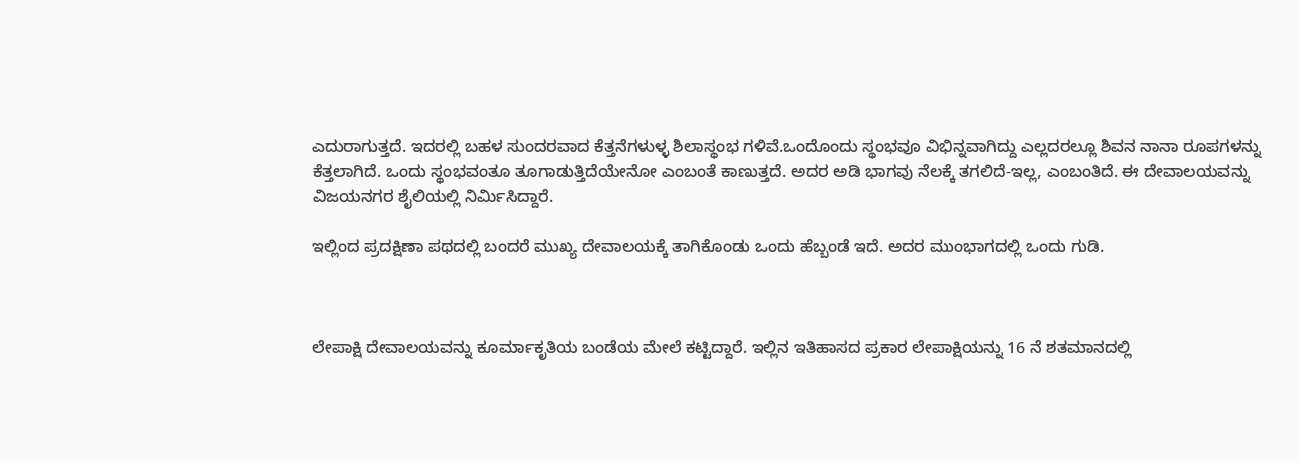ಎದುರಾಗುತ್ತದೆ. ಇದರಲ್ಲಿ ಬಹಳ ಸುಂದರವಾದ ಕೆತ್ತನೆಗಳುಳ್ಳ ಶಿಲಾಸ್ಥಂಭ ಗಳಿವೆ.ಒಂದೊಂದು ಸ್ಥಂಭವೂ ವಿಭಿನ್ನವಾಗಿದ್ದು ಎಲ್ಲದರಲ್ಲೂ ಶಿವನ ನಾನಾ ರೂಪಗಳನ್ನು ಕೆತ್ತಲಾಗಿದೆ. ಒಂದು ಸ್ಥಂಭವಂತೂ ತೂಗಾಡುತ್ತಿದೆಯೇನೋ ಎಂಬಂತೆ ಕಾಣುತ್ತದೆ. ಅದರ ಅಡಿ ಭಾಗವು ನೆಲಕ್ಕೆ ತಗಲಿದೆ-ಇಲ್ಲ, ಎಂಬಂತಿದೆ. ಈ ದೇವಾಲಯವನ್ನು ವಿಜಯನಗರ ಶೈಲಿಯಲ್ಲಿ ನಿರ್ಮಿಸಿದ್ದಾರೆ.

ಇಲ್ಲಿಂದ ಪ್ರದಕ್ಷಿಣಾ ಪಥದಲ್ಲಿ ಬಂದರೆ ಮುಖ್ಯ ದೇವಾಲಯಕ್ಕೆ ತಾಗಿಕೊಂಡು ಒಂದು ಹೆಬ್ಬಂಡೆ ಇದೆ. ಅದರ ಮುಂಭಾಗದಲ್ಲಿ ಒಂದು ಗುಡಿ.



ಲೇಪಾಕ್ಷಿ ದೇವಾಲಯವನ್ನು ಕೂರ್ಮಾಕೃತಿಯ ಬಂಡೆಯ ಮೇಲೆ ಕಟ್ಟಿದ್ದಾರೆ. ಇಲ್ಲಿನ ಇತಿಹಾಸದ ಪ್ರಕಾರ ಲೇಪಾಕ್ಷಿಯನ್ನು 16 ನೆ ಶತಮಾನದಲ್ಲಿ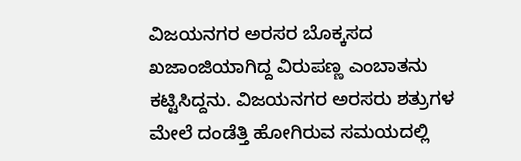ವಿಜಯನಗರ ಅರಸರ ಬೊಕ್ಕಸದ ಖಜಾಂಜಿಯಾಗಿದ್ದ ವಿರುಪಣ್ಣ ಎಂಬಾತನು ಕಟ್ಟಿಸಿದ್ದನು. ವಿಜಯನಗರ ಅರಸರು ಶತ್ರುಗಳ ಮೇಲೆ ದಂಡೆತ್ತಿ ಹೋಗಿರುವ ಸಮಯದಲ್ಲಿ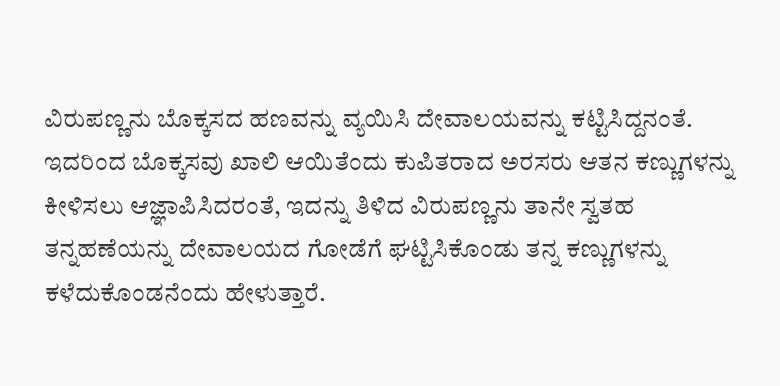ವಿರುಪಣ್ಣನು ಬೊಕ್ಕಸದ ಹಣವನ್ನು ವ್ಯಯಿಸಿ ದೇವಾಲಯವನ್ನು ಕಟ್ಟಿಸಿದ್ದನಂತೆ. ಇದರಿಂದ ಬೊಕ್ಕಸವು ಖಾಲಿ ಆಯಿತೆಂದು ಕುಪಿತರಾದ ಅರಸರು ಆತನ ಕಣ್ಣುಗಳನ್ನು ಕೀಳಿಸಲು ಆಜ್ಞಾಪಿಸಿದರಂತೆ, ಇದನ್ನು ತಿಳಿದ ವಿರುಪಣ್ಣನು ತಾನೇ ಸ್ವತಹ ತನ್ನಹಣೆಯನ್ನು ದೇವಾಲಯದ ಗೋಡೆಗೆ ಘಟ್ಟಿಸಿಕೊಂಡು ತನ್ನ ಕಣ್ಣುಗಳನ್ನು ಕಳೆದುಕೊಂಡನೆಂದು ಹೇಳುತ್ತಾರೆ.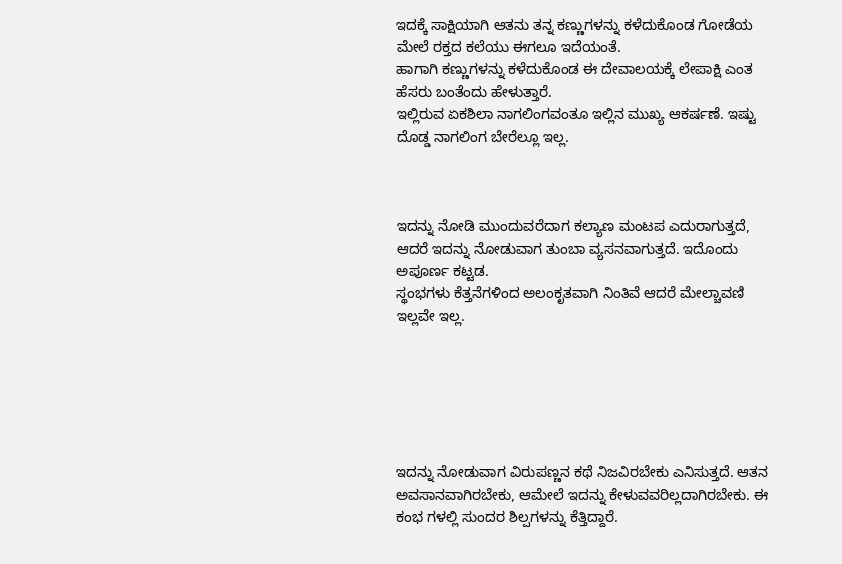ಇದಕ್ಕೆ ಸಾಕ್ಷಿಯಾಗಿ ಆತನು ತನ್ನ ಕಣ್ಣುಗಳನ್ನು ಕಳೆದುಕೊಂಡ ಗೋಡೆಯ ಮೇಲೆ ರಕ್ತದ ಕಲೆಯು ಈಗಲೂ ಇದೆಯಂತೆ.
ಹಾಗಾಗಿ ಕಣ್ಣುಗಳನ್ನು ಕಳೆದುಕೊಂಡ ಈ ದೇವಾಲಯಕ್ಕೆ ಲೇಪಾಕ್ಷಿ ಎಂತ ಹೆಸರು ಬಂತೆಂದು ಹೇಳುತ್ತಾರೆ.
ಇಲ್ಲಿರುವ ಏಕಶಿಲಾ ನಾಗಲಿಂಗವಂತೂ ಇಲ್ಲಿನ ಮುಖ್ಯ ಆಕರ್ಷಣೆ. ಇಷ್ಟು ದೊಡ್ಡ ನಾಗಲಿಂಗ ಬೇರೆಲ್ಲೂ ಇಲ್ಲ.



ಇದನ್ನು ನೋಡಿ ಮುಂದುವರೆದಾಗ ಕಲ್ಯಾಣ ಮಂಟಪ ಎದುರಾಗುತ್ತದೆ, ಆದರೆ ಇದನ್ನು ನೋಡುವಾಗ ತುಂಬಾ ವ್ಯಸನವಾಗುತ್ತದೆ. ಇದೊಂದು ಅಪೂರ್ಣ ಕಟ್ಟಡ.
ಸ್ಥಂಭಗಳು ಕೆತ್ತನೆಗಳಿಂದ ಅಲಂಕೃತವಾಗಿ ನಿಂತಿವೆ ಆದರೆ ಮೇಲ್ಚಾವಣಿ ಇಲ್ಲವೇ ಇಲ್ಲ.






ಇದನ್ನು ನೋಡುವಾಗ ವಿರುಪಣ್ಣನ ಕಥೆ ನಿಜವಿರಬೇಕು ಎನಿಸುತ್ತದೆ. ಆತನ ಅವಸಾನವಾಗಿರಬೇಕು, ಆಮೇಲೆ ಇದನ್ನು ಕೇಳುವವರಿಲ್ಲದಾಗಿರಬೇಕು. ಈ ಕಂಭ ಗಳಲ್ಲಿ ಸುಂದರ ಶಿಲ್ಪಗಳನ್ನು ಕೆತ್ತಿದ್ದಾರೆ.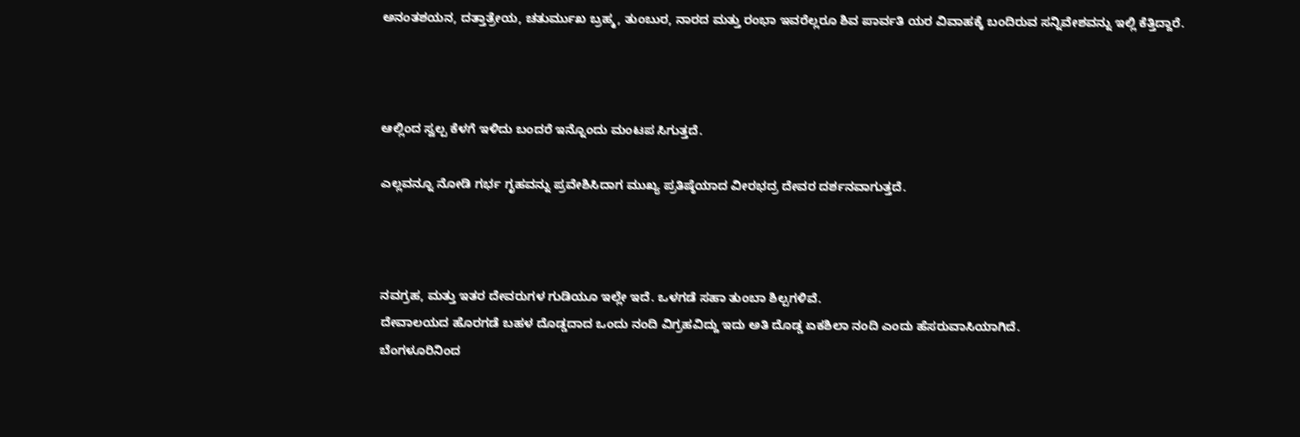ಅನಂತಶಯನ, ದತ್ತಾತ್ರೇಯ, ಚತುರ್ಮುಖ ಬ್ರಹ್ಮ, ತುಂಬುರ, ನಾರದ ಮತ್ತು ರಂಭಾ ಇವರೆಲ್ಲರೂ ಶಿವ ಪಾರ್ವತಿ ಯರ ವಿವಾಹಕ್ಕೆ ಬಂದಿರುವ ಸನ್ನಿವೇಶವನ್ನು ಇಲ್ಲಿ ಕೆತ್ತಿದ್ದಾರೆ.



ಆಲ್ಲಿಂದ ಸ್ವಲ್ಪ ಕೆಳಗೆ ಇಳಿದು ಬಂದರೆ ಇನ್ನೊಂದು ಮಂಟಪ ಸಿಗುತ್ತದೆ.

ಎಲ್ಲವನ್ನೂ ನೋಡಿ ಗರ್ಭ ಗೃಹವನ್ನು ಪ್ರವೇಶಿಸಿದಾಗ ಮುಖ್ಯ ಪ್ರತಿಷ್ಠೆಯಾದ ವೀರಭದ್ರ ದೇವರ ದರ್ಶನವಾಗುತ್ತದೆ.



ನವಗ್ರಹ, ಮತ್ತು ಇತರ ದೇವರುಗಳ ಗುಡಿಯೂ ಇಲ್ಲೇ ಇದೆ. ಒಳಗಡೆ ಸಹಾ ತುಂಬಾ ಶಿಲ್ಪಗಳಿವೆ.
ದೇವಾಲಯದ ಹೊರಗಡೆ ಬಹಳ ದೊಡ್ಡದಾದ ಒಂದು ನಂದಿ ವಿಗ್ರಹವಿದ್ದು ಇದು ಅತಿ ದೊಡ್ಡ ಏಕಶಿಲಾ ನಂದಿ ಎಂದು ಹೆಸರುವಾಸಿಯಾಗಿದೆ.
ಬೆಂಗಳೂರಿನಿಂದ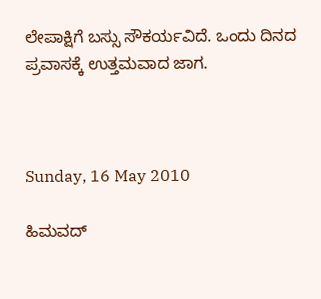ಲೇಪಾಕ್ಷಿಗೆ ಬಸ್ಸು ಸೌಕರ್ಯವಿದೆ. ಒಂದು ದಿನದ ಪ್ರವಾಸಕ್ಕೆ ಉತ್ತಮವಾದ ಜಾಗ.



Sunday, 16 May 2010

ಹಿಮವದ್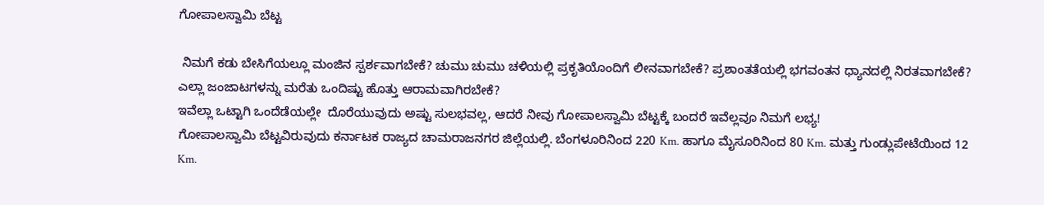ಗೋಪಾಲಸ್ವಾಮಿ ಬೆಟ್ಟ

 ನಿಮಗೆ ಕಡು ಬೇಸಿಗೆಯಲ್ಲೂ ಮಂಜಿನ ಸ್ಪರ್ಶವಾಗಬೇಕೆ? ಚುಮು ಚುಮು ಚಳಿಯಲ್ಲಿ ಪ್ರಕೃತಿಯೊಂದಿಗೆ ಲೀನವಾಗಬೇಕೆ? ಪ್ರಶಾಂತತೆಯಲ್ಲಿ ಭಗವಂತನ ಧ್ಯಾನದಲ್ಲಿ ನಿರತವಾಗಬೇಕೆ? ಎಲ್ಲಾ ಜಂಜಾಟಗಳನ್ನು ಮರೆತು ಒಂದಿಷ್ಟು ಹೊತ್ತು ಆರಾಮವಾಗಿರಬೇಕೆ?
ಇವೆಲ್ಲಾ ಒಟ್ಟಾಗಿ ಒಂದೆಡೆಯಲ್ಲೇ  ದೊರೆಯುವುದು ಅಷ್ಟು ಸುಲಭವಲ್ಲ, ಆದರೆ ನೀವು ಗೋಪಾಲಸ್ವಾಮಿ ಬೆಟ್ಟಕ್ಕೆ ಬಂದರೆ ಇವೆಲ್ಲವೂ ನಿಮಗೆ ಲಭ್ಯ!
ಗೋಪಾಲಸ್ವಾಮಿ ಬೆಟ್ಟವಿರುವುದು ಕರ್ನಾಟಕ ರಾಜ್ಯದ ಚಾಮರಾಜನಗರ ಜಿಲ್ಲೆಯಲ್ಲಿ. ಬೆಂಗಳೂರಿನಿಂದ 220 Km. ಹಾಗೂ ಮೈಸೂರಿನಿಂದ 80 Km. ಮತ್ತು ಗುಂಡ್ಲುಪೇಟೆಯಿಂದ 12 Km.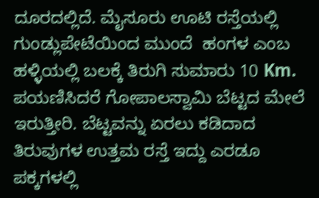ದೂರದಲ್ಲಿದೆ. ಮೈಸೂರು ಊಟಿ ರಸ್ತೆಯಲ್ಲಿ ಗುಂಡ್ಲುಪೇಟೆಯಿಂದ ಮುಂದೆ  ಹಂಗಳ ಎಂಬ ಹಳ್ಳಿಯಲ್ಲಿ ಬಲಕ್ಕೆ ತಿರುಗಿ ಸುಮಾರು 10 Km. ಪಯಣಿಸಿದರೆ ಗೋಪಾಲಸ್ವಾಮಿ ಬೆಟ್ಟದ ಮೇಲೆ ಇರುತ್ತೀರಿ. ಬೆಟ್ಟವನ್ನು ಏರಲು ಕಡಿದಾದ ತಿರುವುಗಳ ಉತ್ತಮ ರಸ್ತೆ ಇದ್ದು ಎರಡೂ ಪಕ್ಕಗಳಲ್ಲಿ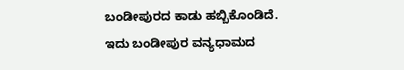ಬಂಡೀಪುರದ ಕಾಡು ಹಬ್ಬಿಕೊಂಡಿದೆ. ಇದು ಬಂಡೀಪುರ ವನ್ಯಧಾಮದ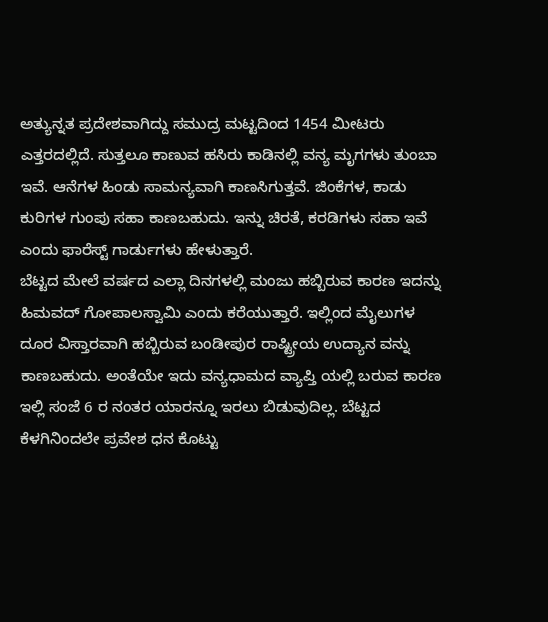ಅತ್ಯುನ್ನತ ಪ್ರದೇಶವಾಗಿದ್ದು ಸಮುದ್ರ ಮಟ್ಟದಿಂದ 1454 ಮೀಟರು ಎತ್ತರದಲ್ಲಿದೆ. ಸುತ್ತಲೂ ಕಾಣುವ ಹಸಿರು ಕಾಡಿನಲ್ಲಿ ವನ್ಯ ಮೃಗಗಳು ತುಂಬಾ ಇವೆ. ಆನೆಗಳ ಹಿಂಡು ಸಾಮನ್ಯವಾಗಿ ಕಾಣಸಿಗುತ್ತವೆ. ಜಿಂಕೆಗಳ, ಕಾಡು ಕುರಿಗಳ ಗುಂಪು ಸಹಾ ಕಾಣಬಹುದು. ಇನ್ನು ಚಿರತೆ, ಕರಡಿಗಳು ಸಹಾ ಇವೆ ಎಂದು ಫಾರೆಸ್ಟ್ ಗಾರ್ಡುಗಳು ಹೇಳುತ್ತಾರೆ.
ಬೆಟ್ಟದ ಮೇಲೆ ವರ್ಷದ ಎಲ್ಲಾ ದಿನಗಳಲ್ಲಿ ಮಂಜು ಹಬ್ಬಿರುವ ಕಾರಣ ಇದನ್ನು ಹಿಮವದ್ ಗೋಪಾಲಸ್ವಾಮಿ ಎಂದು ಕರೆಯುತ್ತಾರೆ. ಇಲ್ಲಿಂದ ಮೈಲುಗಳ ದೂರ ವಿಸ್ತಾರವಾಗಿ ಹಬ್ಬಿರುವ ಬಂಡೀಪುರ ರಾಷ್ಟ್ರೀಯ ಉದ್ಯಾನ ವನ್ನು ಕಾಣಬಹುದು. ಅಂತೆಯೇ ಇದು ವನ್ಯಧಾಮದ ವ್ಯಾಪ್ತಿ ಯಲ್ಲಿ ಬರುವ ಕಾರಣ ಇಲ್ಲಿ ಸಂಜೆ 6 ರ ನಂತರ ಯಾರನ್ನೂ ಇರಲು ಬಿಡುವುದಿಲ್ಲ. ಬೆಟ್ಟದ ಕೆಳಗಿನಿಂದಲೇ ಪ್ರವೇಶ ಧನ ಕೊಟ್ಟು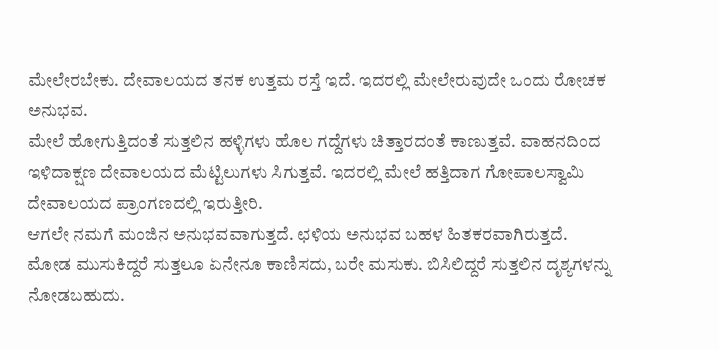ಮೇಲೇರಬೇಕು. ದೇವಾಲಯದ ತನಕ ಉತ್ತಮ ರಸ್ತೆ ಇದೆ. ಇದರಲ್ಲಿ ಮೇಲೇರುವುದೇ ಒಂದು ರೋಚಕ ಅನುಭವ.
ಮೇಲೆ ಹೋಗುತ್ತಿದಂತೆ ಸುತ್ತಲಿನ ಹಳ್ಳಿಗಳು ಹೊಲ ಗದ್ದೆಗಳು ಚಿತ್ತಾರದಂತೆ ಕಾಣುತ್ತವೆ. ವಾಹನದಿಂದ ಇಳಿದಾಕ್ಷಣ ದೇವಾಲಯದ ಮೆಟ್ಟಿಲುಗಳು ಸಿಗುತ್ತವೆ. ಇದರಲ್ಲಿ ಮೇಲೆ ಹತ್ತಿದಾಗ ಗೋಪಾಲಸ್ವಾಮಿ ದೇವಾಲಯದ ಪ್ರಾಂಗಣದಲ್ಲಿ ಇರುತ್ತೀರಿ.
ಆಗಲೇ ನಮಗೆ ಮಂಜಿನ ಅನುಭವವಾಗುತ್ತದೆ. ಛಳಿಯ ಅನುಭವ ಬಹಳ ಹಿತಕರವಾಗಿರುತ್ತದೆ. ಮೋಡ ಮುಸುಕಿದ್ದರೆ ಸುತ್ತಲೂ ಏನೇನೂ ಕಾಣಿಸದು, ಬರೇ ಮಸುಕು. ಬಿಸಿಲಿದ್ದರೆ ಸುತ್ತಲಿನ ದೃಶ್ಯಗಳನ್ನು ನೋಡಬಹುದು.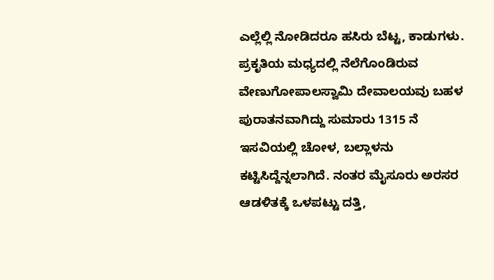ಎಲ್ಲೆಲ್ಲಿ ನೋಡಿದರೂ ಹಸಿರು ಬೆಟ್ಟ, ಕಾಡುಗಳು.
ಪ್ರಕೃತಿಯ ಮಧ್ಯದಲ್ಲಿ ನೆಲೆಗೊಂಡಿರುವ ವೇಣುಗೋಪಾಲಸ್ವಾಮಿ ದೇವಾಲಯವು ಬಹಳ ಪುರಾತನವಾಗಿದ್ದು ಸುಮಾರು 1315 ನೆ ಇಸವಿಯಲ್ಲಿ ಚೋಳ, ಬಲ್ಲಾಳನು ಕಟ್ಟಿಸಿದ್ದೆನ್ನಲಾಗಿದೆ. ನಂತರ ಮೈಸೂರು ಅರಸರ ಆಡಳಿತಕ್ಕೆ ಒಳಪಟ್ಟು ದತ್ತಿ,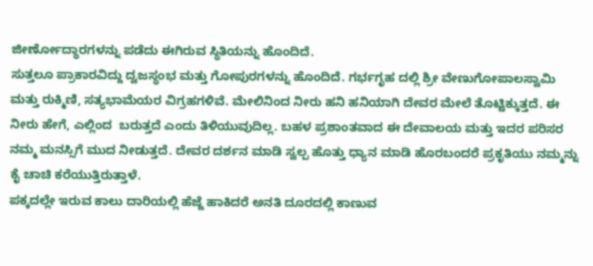ಜೀರ್ಣೋದ್ಧಾರಗಳನ್ನು ಪಡೆದು ಈಗಿರುವ ಸ್ಥಿತಿಯನ್ನು ಹೊಂದಿದೆ.
ಸುತ್ತಲೂ ಪ್ರಾಕಾರವಿದ್ದು ದ್ವಜಸ್ಥಂಭ ಮತ್ತು ಗೋಪುರಗಳನ್ನು ಹೊಂದಿದೆ. ಗರ್ಭಗೃಹ ದಲ್ಲಿ ಶ್ರೀ ವೇಣುಗೋಪಾಲಸ್ವಾಮಿ ಮತ್ತು ರುಕ್ಮಿಣಿ, ಸತ್ಯಭಾಮೆಯರ ವಿಗ್ರಹಗಳಿವೆ. ಮೇಲಿನಿಂದ ನೀರು ಹನಿ ಹನಿಯಾಗಿ ದೇವರ ಮೇಲೆ ತೊಟ್ಟಿಕ್ಕುತ್ತದೆ. ಈ ನೀರು ಹೇಗೆ, ಎಲ್ಲಿಂದ  ಬರುತ್ತದೆ ಎಂದು ತಿಳಿಯುವುದಿಲ್ಲ. ಬಹಳ ಪ್ರಶಾಂತವಾದ ಈ ದೇವಾಲಯ ಮತ್ತು ಇದರ ಪರಿಸರ ನಮ್ಮ ಮನಸ್ಸಿಗೆ ಮುದ ನೀಡುತ್ತದೆ. ದೇವರ ದರ್ಶನ ಮಾಡಿ ಸ್ವಲ್ಪ ಹೊತ್ತು ಧ್ಯಾನ ಮಾಡಿ ಹೊರಬಂದರೆ ಪ್ರಕೃತಿಯು ನಮ್ಮನ್ನು ಕೈ ಚಾಚಿ ಕರೆಯುತ್ತಿರುತ್ತಾಳೆ.
ಪಕ್ಕದಲ್ಲೇ ಇರುವ ಕಾಲು ದಾರಿಯಲ್ಲಿ ಹೆಜ್ಜೆ ಹಾಕಿದರೆ ಅನತಿ ದೂರದಲ್ಲಿ ಕಾಣುವ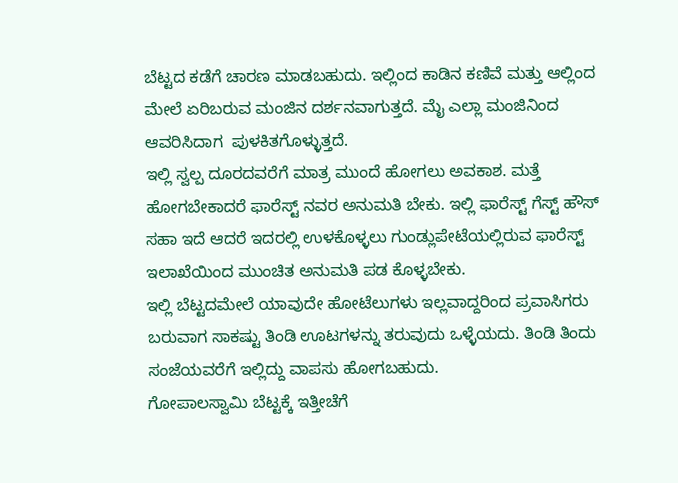ಬೆಟ್ಟದ ಕಡೆಗೆ ಚಾರಣ ಮಾಡಬಹುದು. ಇಲ್ಲಿಂದ ಕಾಡಿನ ಕಣಿವೆ ಮತ್ತು ಆಲ್ಲಿಂದ ಮೇಲೆ ಏರಿಬರುವ ಮಂಜಿನ ದರ್ಶನವಾಗುತ್ತದೆ. ಮೈ ಎಲ್ಲಾ ಮಂಜಿನಿಂದ ಆವರಿಸಿದಾಗ  ಪುಳಕಿತಗೊಳ್ಳುತ್ತದೆ.
ಇಲ್ಲಿ ಸ್ವಲ್ಪ ದೂರದವರೆಗೆ ಮಾತ್ರ ಮುಂದೆ ಹೋಗಲು ಅವಕಾಶ. ಮತ್ತೆ ಹೋಗಬೇಕಾದರೆ ಫಾರೆಸ್ಟ್ ನವರ ಅನುಮತಿ ಬೇಕು. ಇಲ್ಲಿ ಫಾರೆಸ್ಟ್ ಗೆಸ್ಟ್ ಹೌಸ್ ಸಹಾ ಇದೆ ಆದರೆ ಇದರಲ್ಲಿ ಉಳಕೊಳ್ಳಲು ಗುಂಡ್ಲುಪೇಟೆಯಲ್ಲಿರುವ ಫಾರೆಸ್ಟ್ ಇಲಾಖೆಯಿಂದ ಮುಂಚಿತ ಅನುಮತಿ ಪಡ ಕೊಳ್ಳಬೇಕು.
ಇಲ್ಲಿ ಬೆಟ್ಟದಮೇಲೆ ಯಾವುದೇ ಹೋಟೆಲುಗಳು ಇಲ್ಲವಾದ್ದರಿಂದ ಪ್ರವಾಸಿಗರು ಬರುವಾಗ ಸಾಕಷ್ಟು ತಿಂಡಿ ಊಟಗಳನ್ನು ತರುವುದು ಒಳ್ಳೆಯದು. ತಿಂಡಿ ತಿಂದು ಸಂಜೆಯವರೆಗೆ ಇಲ್ಲಿದ್ದು ವಾಪಸು ಹೋಗಬಹುದು.
ಗೋಪಾಲಸ್ವಾಮಿ ಬೆಟ್ಟಕ್ಕೆ ಇತ್ತೀಚೆಗೆ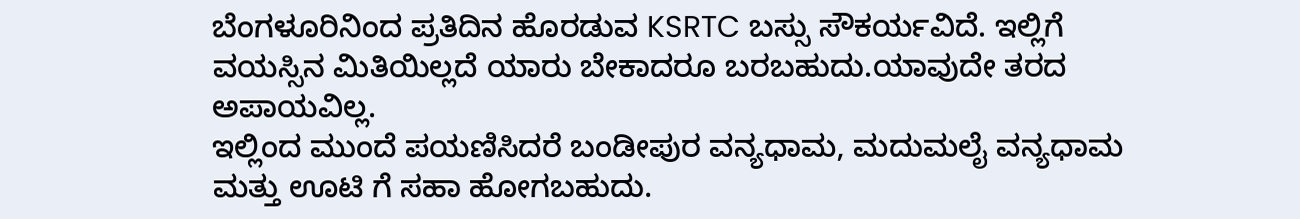ಬೆಂಗಳೂರಿನಿಂದ ಪ್ರತಿದಿನ ಹೊರಡುವ KSRTC ಬಸ್ಸು ಸೌಕರ್ಯವಿದೆ. ಇಲ್ಲಿಗೆ ವಯಸ್ಸಿನ ಮಿತಿಯಿಲ್ಲದೆ ಯಾರು ಬೇಕಾದರೂ ಬರಬಹುದು.ಯಾವುದೇ ತರದ ಅಪಾಯವಿಲ್ಲ.
ಇಲ್ಲಿಂದ ಮುಂದೆ ಪಯಣಿಸಿದರೆ ಬಂಡೀಪುರ ವನ್ಯಧಾಮ, ಮದುಮಲೈ ವನ್ಯಧಾಮ ಮತ್ತು ಊಟಿ ಗೆ ಸಹಾ ಹೋಗಬಹುದು.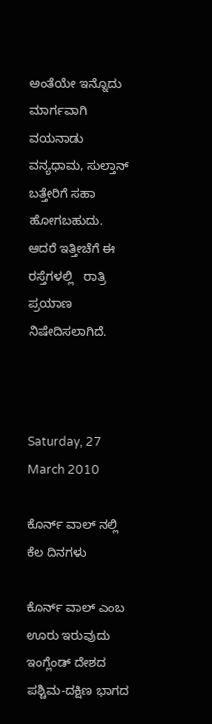ಅಂತೆಯೇ ಇನ್ನೊದು ಮಾರ್ಗವಾಗಿ ವಯನಾಡು ವನ್ಯಧಾಮ, ಸುಲ್ತಾನ್ ಬತ್ತೇರಿಗೆ ಸಹಾ ಹೋಗಬಹುದು.
ಆದರೆ ಇತ್ತೀಚೆಗೆ ಈ ರಸ್ತೆಗಳಲ್ಲಿ   ರಾತ್ರಿ ಪ್ರಯಾಣ ನಿಷೇದಿಸಲಾಗಿದೆ.



Saturday, 27 March 2010

ಕೊರ್ನ್ ವಾಲ್ ನಲ್ಲಿ ಕೆಲ ದಿನಗಳು

ಕೊರ್ನ್ ವಾಲ್ ಎಂಬ ಊರು ಇರುವುದು ಇಂಗ್ಲೆಂಡ್ ದೇಶದ ಪಶ್ಚಿಮ-ದಕ್ಷಿಣ ಭಾಗದ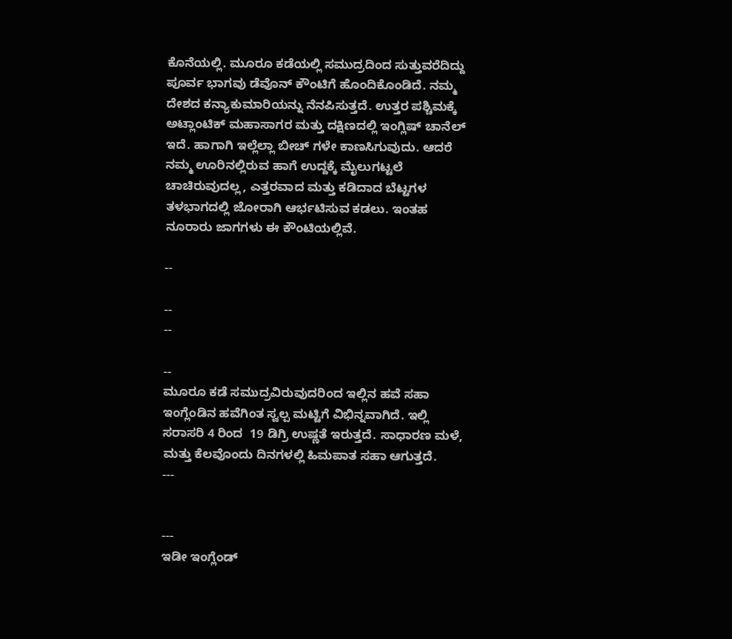ಕೊನೆಯಲ್ಲಿ. ಮೂರೂ ಕಡೆಯಲ್ಲಿ ಸಮುದ್ರದಿಂದ ಸುತ್ತುವರೆದಿದ್ದು ಪೂರ್ವ ಭಾಗವು ಡೆವೊನ್ ಕೌಂಟಿಗೆ ಹೊಂದಿಕೊಂಡಿದೆ. ನಮ್ಮ ದೇಶದ ಕನ್ಯಾಕುಮಾರಿಯನ್ನು ನೆನಪಿಸುತ್ತದೆ. ಉತ್ತರ ಪಶ್ಚಿಮಕ್ಕೆ ಅಟ್ಲಾಂಟಿಕ್ ಮಹಾಸಾಗರ ಮತ್ತು ದಕ್ಷಿಣದಲ್ಲಿ ಇಂಗ್ಲಿಷ್ ಚಾನೆಲ್ ಇದೆ. ಹಾಗಾಗಿ ಇಲ್ಲೆಲ್ಲಾ ಬೀಚ್ ಗಳೇ ಕಾಣಸಿಗುವುದು. ಆದರೆ ನಮ್ಮ ಊರಿನಲ್ಲಿರುವ ಹಾಗೆ ಉದ್ದಕ್ಕೆ ಮೈಲುಗಟ್ಟಲೆ ಚಾಚಿರುವುದಲ್ಲ, ಎತ್ತರವಾದ ಮತ್ತು ಕಡಿದಾದ ಬೆಟ್ಟಗಳ ತಳಭಾಗದಲ್ಲಿ ಜೋರಾಗಿ ಆರ್ಭಟಿಸುವ ಕಡಲು. ಇಂತಹ ನೂರಾರು ಜಾಗಗಳು ಈ ಕೌಂಟಿಯಲ್ಲಿವೆ.

--

--
--

--
ಮೂರೂ ಕಡೆ ಸಮುದ್ರವಿರುವುದರಿಂದ ಇಲ್ಲಿನ ಹವೆ ಸಹಾ ಇಂಗ್ಲೆಂಡಿನ ಹವೆಗಿಂತ ಸ್ವಲ್ಪ ಮಟ್ಟಿಗೆ ವಿಭಿನ್ನವಾಗಿದೆ. ಇಲ್ಲಿ ಸರಾಸರಿ 4 ರಿಂದ  19 ಡಿಗ್ರಿ ಉಷ್ಣತೆ ಇರುತ್ತದೆ. ಸಾಧಾರಣ ಮಳೆ, ಮತ್ತು ಕೆಲವೊಂದು ದಿನಗಳಲ್ಲಿ ಹಿಮಪಾತ ಸಹಾ ಆಗುತ್ತದೆ.
---


---
ಇಡೀ ಇಂಗ್ಲೆಂಡ್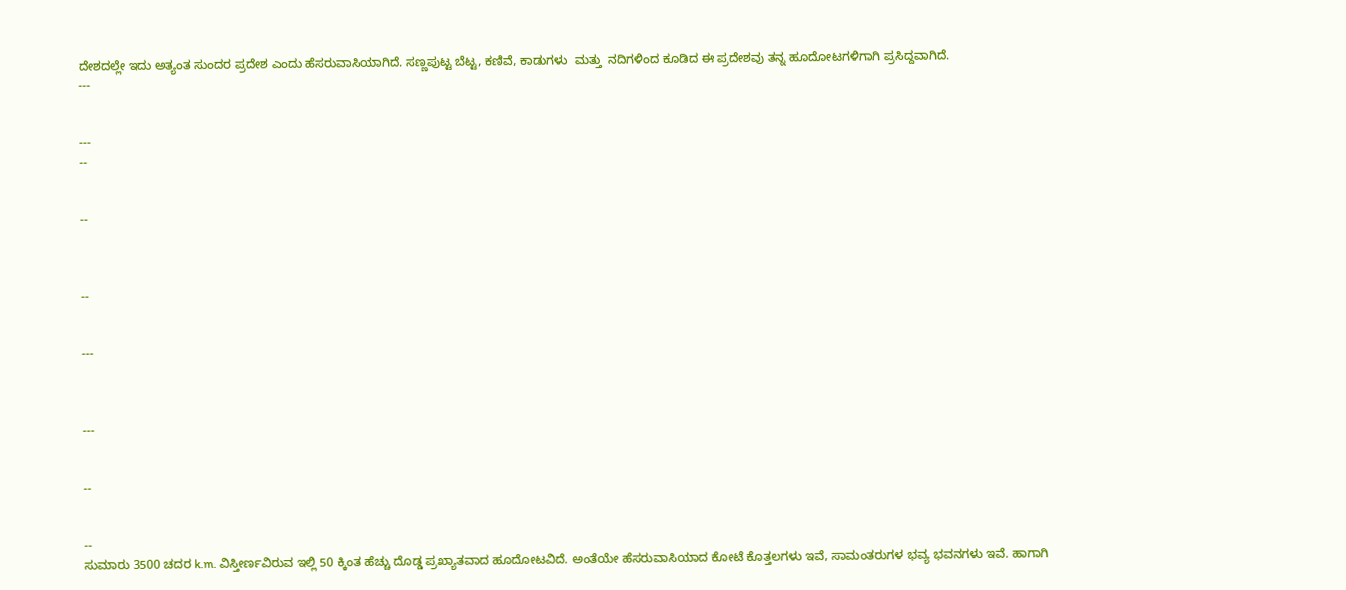ದೇಶದಲ್ಲೇ ಇದು ಅತ್ಯಂತ ಸುಂದರ ಪ್ರದೇಶ ಎಂದು ಹೆಸರುವಾಸಿಯಾಗಿದೆ. ಸಣ್ಣಪುಟ್ಟ ಬೆಟ್ಟ, ಕಣಿವೆ, ಕಾಡುಗಳು  ಮತ್ತು  ನದಿಗಳಿಂದ ಕೂಡಿದ ಈ ಪ್ರದೇಶವು ತನ್ನ ಹೂದೋಟಗಳಿಗಾಗಿ ಪ್ರಸಿದ್ದವಾಗಿದೆ.
---


---
--


--



--


---



---


--


--
ಸುಮಾರು 3500 ಚದರ k.m. ವಿಸ್ತೀರ್ಣವಿರುವ ಇಲ್ಲಿ 50 ಕ್ಕಿಂತ ಹೆಚ್ಚು ದೊಡ್ಡ ಪ್ರಖ್ಯಾತವಾದ ಹೂದೋಟವಿದೆ. ಅಂತೆಯೇ ಹೆಸರುವಾಸಿಯಾದ ಕೋಟೆ ಕೊತ್ತಲಗಳು ಇವೆ, ಸಾಮಂತರುಗಳ ಭವ್ಯ ಭವನಗಳು ಇವೆ. ಹಾಗಾಗಿ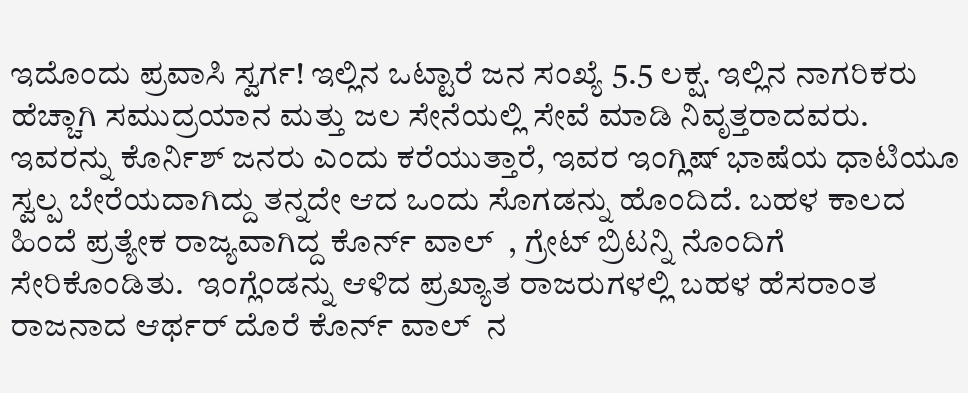ಇದೊಂದು ಪ್ರವಾಸಿ ಸ್ವರ್ಗ! ಇಲ್ಲಿನ ಒಟ್ಟಾರೆ ಜನ ಸಂಖ್ಯೆ 5.5 ಲಕ್ಷ. ಇಲ್ಲಿನ ನಾಗರಿಕರು ಹೆಚ್ಚಾಗಿ ಸಮುದ್ರಯಾನ ಮತ್ತು ಜಲ ಸೇನೆಯಲ್ಲಿ ಸೇವೆ ಮಾಡಿ ನಿವೃತ್ತರಾದವರು. ಇವರನ್ನು ಕೊರ್ನಿಶ್ ಜನರು ಎಂದು ಕರೆಯುತ್ತಾರೆ, ಇವರ ಇಂಗ್ಲಿಷ್ ಭಾಷೆಯ ಧಾಟಿಯೂ ಸ್ವಲ್ಪ ಬೇರೆಯದಾಗಿದ್ದು ತನ್ನದೇ ಆದ ಒಂದು ಸೊಗಡನ್ನು ಹೊಂದಿದೆ. ಬಹಳ ಕಾಲದ ಹಿಂದೆ ಪ್ರತ್ಯೇಕ ರಾಜ್ಯವಾಗಿದ್ದ ಕೊರ್ನ್ ವಾಲ್  , ಗ್ರೇಟ್ ಬ್ರಿಟನ್ನಿ ನೊಂದಿಗೆ ಸೇರಿಕೊಂಡಿತು.  ಇಂಗ್ಲೆಂಡನ್ನು ಆಳಿದ ಪ್ರಖ್ಯಾತ ರಾಜರುಗಳಲ್ಲಿ ಬಹಳ ಹೆಸರಾಂತ ರಾಜನಾದ ಆರ್ಥರ್ ದೊರೆ ಕೊರ್ನ್ ವಾಲ್  ನ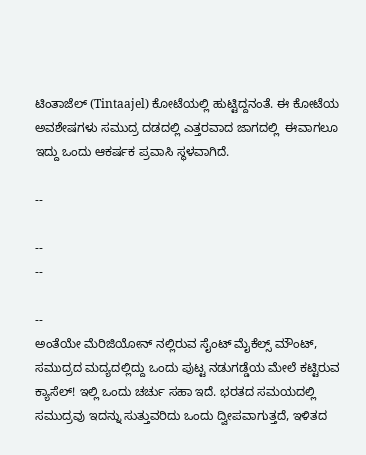ಟಿಂತಾಜೆಲ್ (Tintaajel) ಕೋಟೆಯಲ್ಲಿ ಹುಟ್ಟಿದ್ದನಂತೆ. ಈ ಕೋಟೆಯ ಅವಶೇಷಗಳು ಸಮುದ್ರ ದಡದಲ್ಲಿ ಎತ್ತರವಾದ ಜಾಗದಲ್ಲಿ  ಈವಾಗಲೂ ಇದ್ದು ಒಂದು ಆಕರ್ಷಕ ಪ್ರವಾಸಿ ಸ್ಥಳವಾಗಿದೆ.

--

--
--

--
ಅಂತೆಯೇ ಮೆರಿಜಿಯೋನ್ ನಲ್ಲಿರುವ ಸೈಂಟ್ ಮೈಕೆಲ್ಸ್ ಮೌಂಟ್, ಸಮುದ್ರದ ಮದ್ಯದಲ್ಲಿದ್ದು ಒಂದು ಪುಟ್ಟ ನಡುಗಡ್ಡೆಯ ಮೇಲೆ ಕಟ್ಟಿರುವ ಕ್ಯಾಸೆಲ್! ಇಲ್ಲಿ ಒಂದು ಚರ್ಚು ಸಹಾ ಇದೆ. ಭರತದ ಸಮಯದಲ್ಲಿ ಸಮುದ್ರವು ಇದನ್ನು ಸುತ್ತುವರಿದು ಒಂದು ದ್ವೀಪವಾಗುತ್ತದೆ, ಇಳಿತದ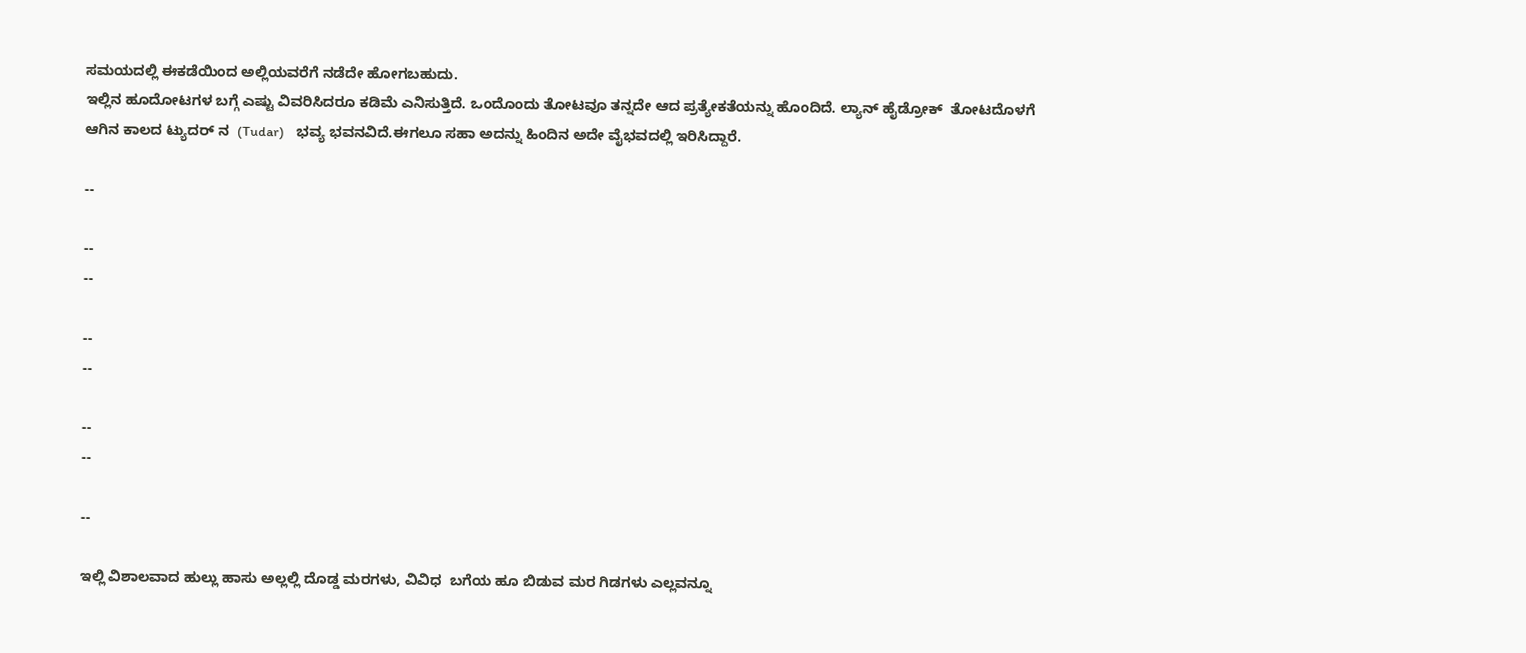ಸಮಯದಲ್ಲಿ ಈಕಡೆಯಿಂದ ಅಲ್ಲಿಯವರೆಗೆ ನಡೆದೇ ಹೋಗಬಹುದು.
ಇಲ್ಲಿನ ಹೂದೋಟಗಳ ಬಗ್ಗೆ ಎಷ್ಟು ವಿವರಿಸಿದರೂ ಕಡಿಮೆ ಎನಿಸುತ್ತಿದೆ. ಒಂದೊಂದು ತೋಟವೂ ತನ್ನದೇ ಆದ ಪ್ರತ್ಯೇಕತೆಯನ್ನು ಹೊಂದಿದೆ. ಲ್ಯಾನ್ ಹೈಡ್ರೋಕ್  ತೋಟದೊಳಗೆ ಆಗಿನ ಕಾಲದ ಟ್ಯುದರ್ ನ  (Tudar)    ಭವ್ಯ ಭವನವಿದೆ.ಈಗಲೂ ಸಹಾ ಅದನ್ನು ಹಿಂದಿನ ಅದೇ ವೈಭವದಲ್ಲಿ ಇರಿಸಿದ್ದಾರೆ.

--

--
--

--
--

--
--

--

ಇಲ್ಲಿ ವಿಶಾಲವಾದ ಹುಲ್ಲು ಹಾಸು ಅಲ್ಲಲ್ಲಿ ದೊಡ್ಡ ಮರಗಳು, ವಿವಿಧ  ಬಗೆಯ ಹೂ ಬಿಡುವ ಮರ ಗಿಡಗಳು ಎಲ್ಲವನ್ನೂ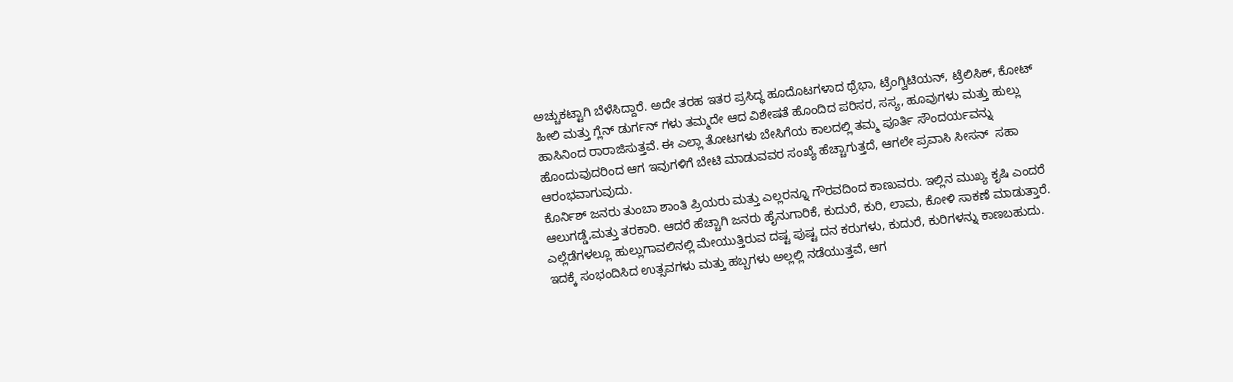ಅಚ್ಚುಕಟ್ಟಾಗಿ ಬೆಳೆಸಿದ್ದಾರೆ. ಅದೇ ತರಹ ಇತರ ಪ್ರಸಿದ್ಧ ಹೂದೊಟಗಳಾದ ಥ್ರೆಭಾ, ಟ್ರೆಂಗ್ವಿಟಿಯನ್, ಟ್ರೆಲಿಸಿಕ್, ಕೋಟ್ ಹೀಲಿ ಮತ್ತು ಗ್ಲೆನ್ ಡುರ್ಗನ್ ಗಳು ತಮ್ಮದೇ ಆದ ವಿಶೇಷತೆ ಹೊಂದಿದ ಪರಿಸರ, ಸಸ್ಯ, ಹೂವುಗಳು ಮತ್ತು ಹುಲ್ಲು ಹಾಸಿನಿಂದ ರಾರಾಜಿಸುತ್ತವೆ. ಈ ಎಲ್ಲಾ ತೋಟಗಳು ಬೇಸಿಗೆಯ ಕಾಲದಲ್ಲಿ ತಮ್ಮ ಪೂರ್ತಿ ಸೌಂದರ್ಯವನ್ನು ಹೊಂದುವುದರಿಂದ ಆಗ ಇವುಗಳಿಗೆ ಬೇಟಿ ಮಾಡುವವರ ಸಂಖ್ಯೆ ಹೆಚ್ಚಾಗುತ್ತದೆ, ಆಗಲೇ ಪ್ರವಾಸಿ ಸೀಸನ್  ಸಹಾ ಆರಂಭವಾಗುವುದು.
ಕೊರ್ನಿಶ್ ಜನರು ತುಂಬಾ ಶಾಂತಿ ಪ್ರಿಯರು ಮತ್ತು ಎಲ್ಲರನ್ನೂ ಗೌರವದಿಂದ ಕಾಣುವರು. ಇಲ್ಲಿನ ಮುಖ್ಯ ಕೃಷಿ ಎಂದರೆ ಆಲುಗಡ್ಡೆ,ಮತ್ತು ತರಕಾರಿ. ಆದರೆ ಹೆಚ್ಚಾಗಿ ಜನರು ಹೈನುಗಾರಿಕೆ, ಕುದುರೆ, ಕುರಿ, ಲಾಮ, ಕೋಳಿ ಸಾಕಣೆ ಮಾಡುತ್ತಾರೆ. ಎಲ್ಲೆಡೆಗಳಲ್ಲೂ ಹುಲ್ಲುಗಾವಲಿನಲ್ಲಿ ಮೇಯುತ್ತಿರುವ ದಷ್ಟ ಪುಷ್ಟ ದನ ಕರುಗಳು, ಕುದುರೆ, ಕುರಿಗಳನ್ನು ಕಾಣಬಹುದು. ಇದಕ್ಕೆ ಸಂಭಂದಿಸಿದ ಉತ್ಸವಗಳು ಮತ್ತು ಹಬ್ಬಗಳು ಅಲ್ಲಲ್ಲಿ ನಡೆಯುತ್ತವೆ, ಆಗ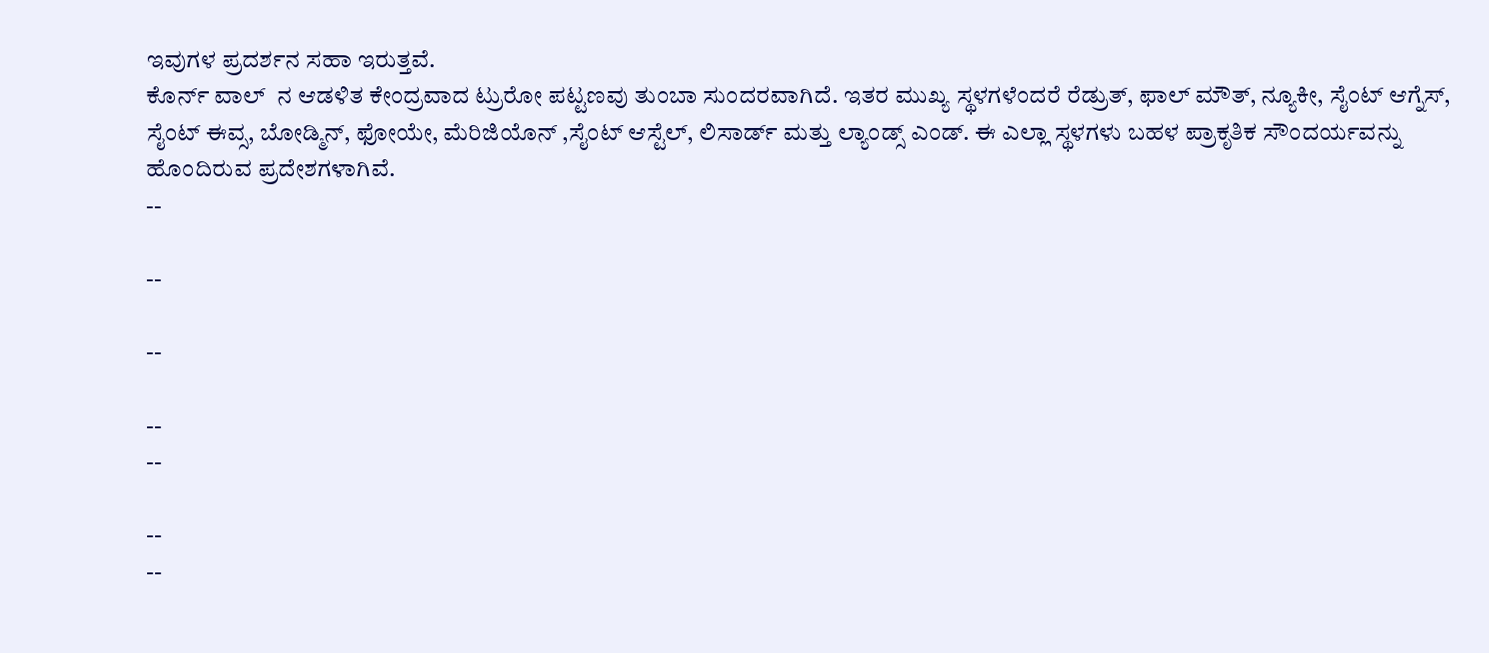ಇವುಗಳ ಪ್ರದರ್ಶನ ಸಹಾ ಇರುತ್ತವೆ.
ಕೊರ್ನ್ ವಾಲ್  ನ ಆಡಳಿತ ಕೇಂದ್ರವಾದ ಟ್ರುರೋ ಪಟ್ಟಣವು ತುಂಬಾ ಸುಂದರವಾಗಿದೆ. ಇತರ ಮುಖ್ಯ ಸ್ಥಳಗಳೆಂದರೆ ರೆಡ್ರುತ್, ಫಾಲ್ ಮೌತ್, ನ್ಯೂಕೀ, ಸೈಂಟ್ ಆಗ್ನೆಸ್, ಸೈಂಟ್ ಈವ್ಸ, ಬೋಡ್ಮಿನ್, ಫೋಯೇ, ಮೆರಿಜಿಯೊನ್ ,ಸೈಂಟ್ ಆಸ್ಟೆಲ್, ಲಿಸಾರ್ಡ್ ಮತ್ತು ಲ್ಯಾಂಡ್ಸ್ ಎಂಡ್. ಈ ಎಲ್ಲಾ ಸ್ಥಳಗಳು ಬಹಳ ಪ್ರಾಕೃತಿಕ ಸೌಂದರ್ಯವನ್ನು ಹೊಂದಿರುವ ಪ್ರದೇಶಗಳಾಗಿವೆ.
--

--

--

--
--

--
--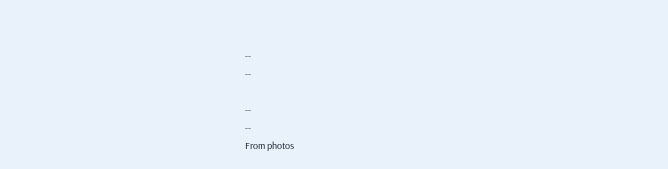--
--

--
--
From photos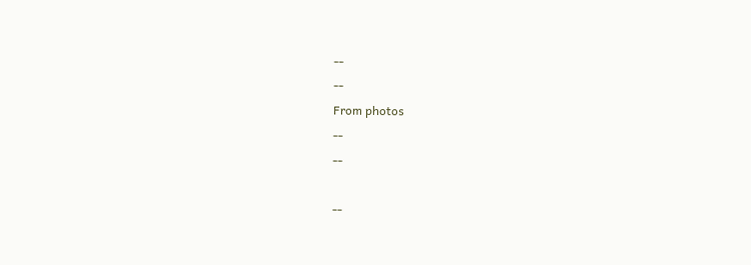--
--
From photos
--
--

--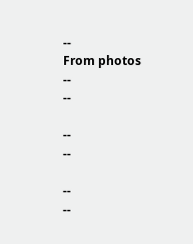--
From photos
--
--

--
--

--
--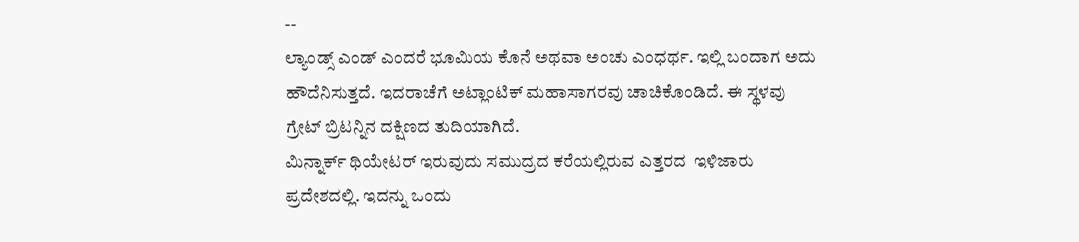--
ಲ್ಯಾಂಡ್ಸ್ ಎಂಡ್ ಎಂದರೆ ಭೂಮಿಯ ಕೊನೆ ಅಥವಾ ಅಂಚು ಎಂಧರ್ಥ. ಇಲ್ಲಿ ಬಂದಾಗ ಅದು ಹೌದೆನಿಸುತ್ತದೆ. ಇದರಾಚೆಗೆ ಅಟ್ಲಾಂಟಿಕ್ ಮಹಾಸಾಗರವು ಚಾಚಿಕೊಂಡಿದೆ. ಈ ಸ್ಥಳವು ಗ್ರೇಟ್ ಬ್ರಿಟನ್ನಿನ ದಕ್ಷಿಣದ ತುದಿಯಾಗಿದೆ.
ಮಿನ್ನಾರ್ಕ್ ಥಿಯೇಟರ್ ಇರುವುದು ಸಮುದ್ರದ ಕರೆಯಲ್ಲಿರುವ ಎತ್ತರದ  ಇಳಿಜಾರು ಪ್ರದೇಶದಲ್ಲಿ. ಇದನ್ನು ಒಂದು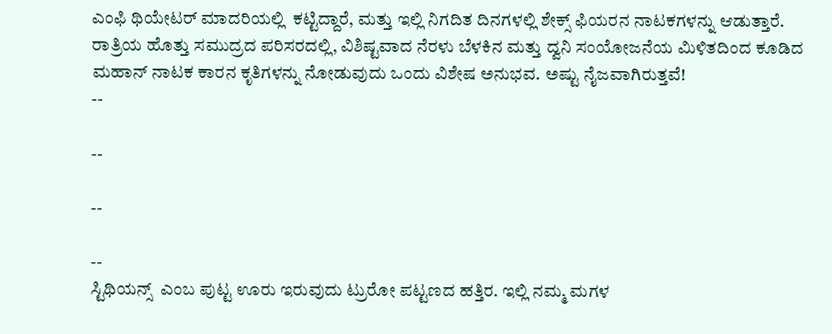ಎಂಫಿ ಥಿಯೇಟರ್ ಮಾದರಿಯಲ್ಲಿ  ಕಟ್ಟಿದ್ದಾರೆ, ಮತ್ತು ಇಲ್ಲಿ ನಿಗದಿತ ದಿನಗಳಲ್ಲಿ ಶೇಕ್ಸ್ ಫಿಯರನ ನಾಟಕಗಳನ್ನು ಆಡುತ್ತಾರೆ. ರಾತ್ರಿಯ ಹೊತ್ತು ಸಮುದ್ರದ ಪರಿಸರದಲ್ಲಿ, ವಿಶಿಷ್ಟವಾದ ನೆರಳು ಬೆಳಕಿನ ಮತ್ತು ದ್ವನಿ ಸಂಯೋಜನೆಯ ಮಿಳಿತದಿಂದ ಕೂಡಿದ ಮಹಾನ್ ನಾಟಕ ಕಾರನ ಕೃತಿಗಳನ್ನು ನೋಡುವುದು ಒಂದು ವಿಶೇಷ ಅನುಭವ. ಅಷ್ಟು ನೈಜವಾಗಿರುತ್ತವೆ!
--

--

--

--
ಸ್ಟಿಥಿಯನ್ಸ್  ಎಂಬ ಪುಟ್ಟ ಊರು ಇರುವುದು ಟ್ರುರೋ ಪಟ್ಟಣದ ಹತ್ತಿರ. ಇಲ್ಲಿ ನಮ್ಮ ಮಗಳ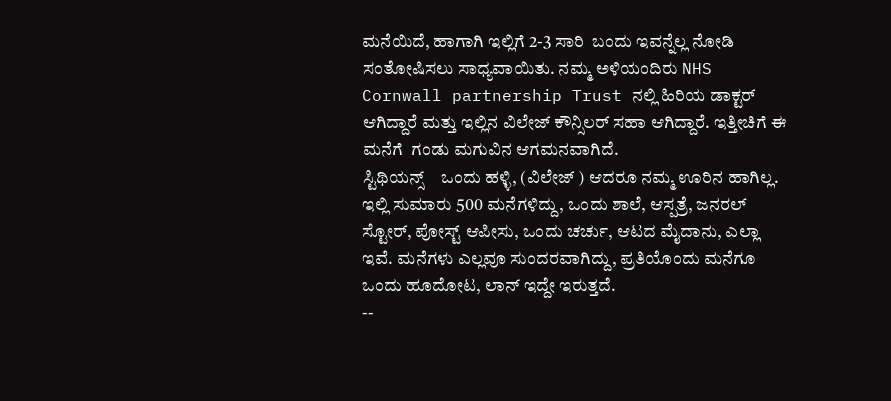ಮನೆಯಿದೆ, ಹಾಗಾಗಿ ಇಲ್ಲಿಗೆ 2-3 ಸಾರಿ  ಬಂದು ಇವನ್ನೆಲ್ಲ ನೋಡಿ ಸಂತೋಷಿಸಲು ಸಾಧ್ಯವಾಯಿತು. ನಮ್ಮ ಅಳಿಯಂದಿರು NHS Cornwall partnership Trust ನಲ್ಲಿ ಹಿರಿಯ ಡಾಕ್ಟರ್ ಆಗಿದ್ದಾರೆ ಮತ್ತು ಇಲ್ಲಿನ ವಿಲೇಜ್ ಕೌನ್ಸಿಲರ್ ಸಹಾ ಆಗಿದ್ದಾರೆ. ಇತ್ತೀಚಿಗೆ ಈ ಮನೆಗೆ  ಗಂಡು ಮಗುವಿನ ಆಗಮನವಾಗಿದೆ.
ಸ್ಟಿಥಿಯನ್ಸ್    ಒಂದು ಹಳ್ಳಿ, (ವಿಲೇಜ್ ) ಆದರೂ ನಮ್ಮ ಊರಿನ ಹಾಗಿಲ್ಲ. ಇಲ್ಲಿ ಸುಮಾರು 500 ಮನೆಗಳಿದ್ದು, ಒಂದು ಶಾಲೆ, ಆಸ್ಪತ್ರೆ, ಜನರಲ್ ಸ್ಟೋರ್, ಪೋಸ್ಟ್ ಆಪೀಸು, ಒಂದು ಚರ್ಚು, ಆಟದ ಮೈದಾನು, ಎಲ್ಲಾ ಇವೆ. ಮನೆಗಳು ಎಲ್ಲವೂ ಸುಂದರವಾಗಿದ್ದು, ಪ್ರತಿಯೊಂದು ಮನೆಗೂ ಒಂದು ಹೂದೋಟ, ಲಾನ್ ಇದ್ದೇ ಇರುತ್ತದೆ.
--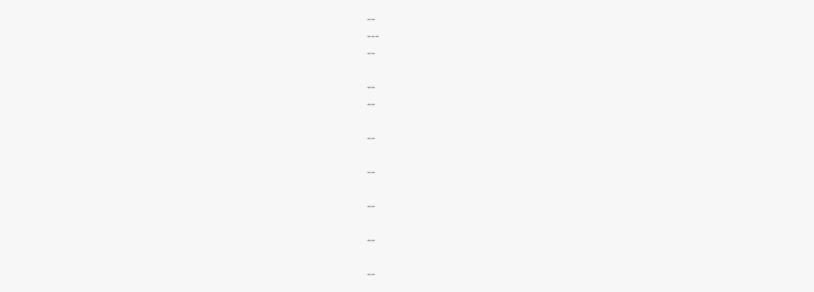--
---
--

--
--

--

--

--

--

--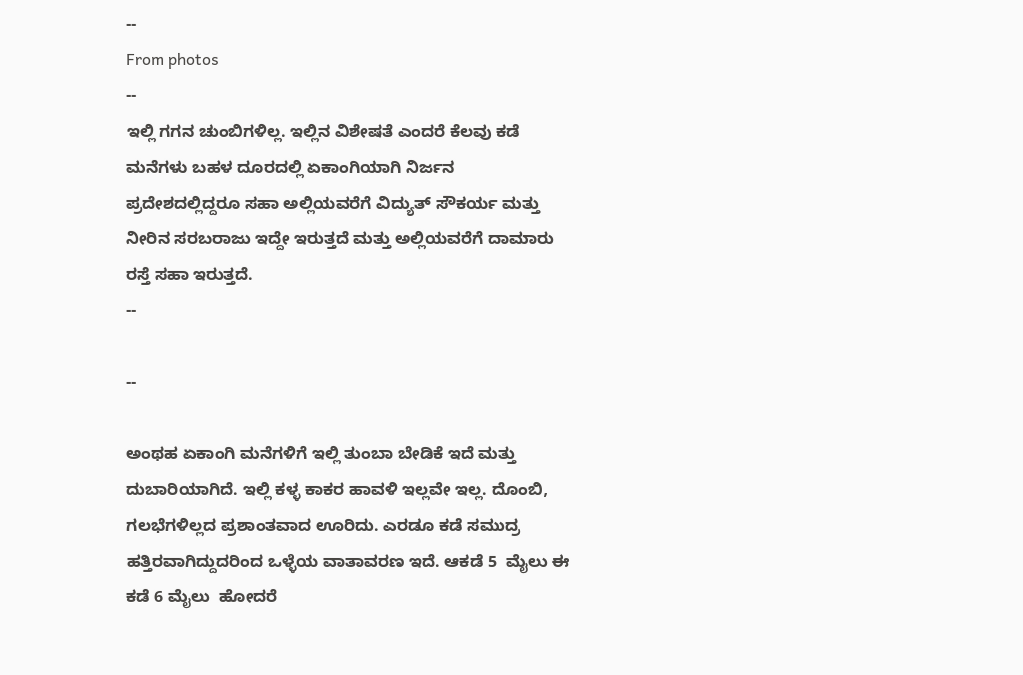--
From photos
--
ಇಲ್ಲಿ ಗಗನ ಚುಂಬಿಗಳಿಲ್ಲ. ಇಲ್ಲಿನ ವಿಶೇಷತೆ ಎಂದರೆ ಕೆಲವು ಕಡೆ ಮನೆಗಳು ಬಹಳ ದೂರದಲ್ಲಿ ಏಕಾಂಗಿಯಾಗಿ ನಿರ್ಜನ ಪ್ರದೇಶದಲ್ಲಿದ್ದರೂ ಸಹಾ ಅಲ್ಲಿಯವರೆಗೆ ವಿದ್ಯುತ್ ಸೌಕರ್ಯ ಮತ್ತು ನೀರಿನ ಸರಬರಾಜು ಇದ್ದೇ ಇರುತ್ತದೆ ಮತ್ತು ಅಲ್ಲಿಯವರೆಗೆ ದಾಮಾರು ರಸ್ತೆ ಸಹಾ ಇರುತ್ತದೆ.
--

--

ಅಂಥಹ ಏಕಾಂಗಿ ಮನೆಗಳಿಗೆ ಇಲ್ಲಿ ತುಂಬಾ ಬೇಡಿಕೆ ಇದೆ ಮತ್ತು ದುಬಾರಿಯಾಗಿದೆ. ಇಲ್ಲಿ ಕಳ್ಳ ಕಾಕರ ಹಾವಳಿ ಇಲ್ಲವೇ ಇಲ್ಲ. ದೊಂಬಿ, ಗಲಭೆಗಳಿಲ್ಲದ ಪ್ರಶಾಂತವಾದ ಊರಿದು. ಎರಡೂ ಕಡೆ ಸಮುದ್ರ ಹತ್ತಿರವಾಗಿದ್ದುದರಿಂದ ಒಳ್ಳೆಯ ವಾತಾವರಣ ಇದೆ. ಆಕಡೆ 5  ಮೈಲು ಈ ಕಡೆ 6 ಮೈಲು  ಹೋದರೆ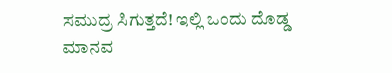ಸಮುದ್ರ ಸಿಗುತ್ತದೆ! ಇಲ್ಲಿ ಒಂದು ದೊಡ್ಡ ಮಾನವ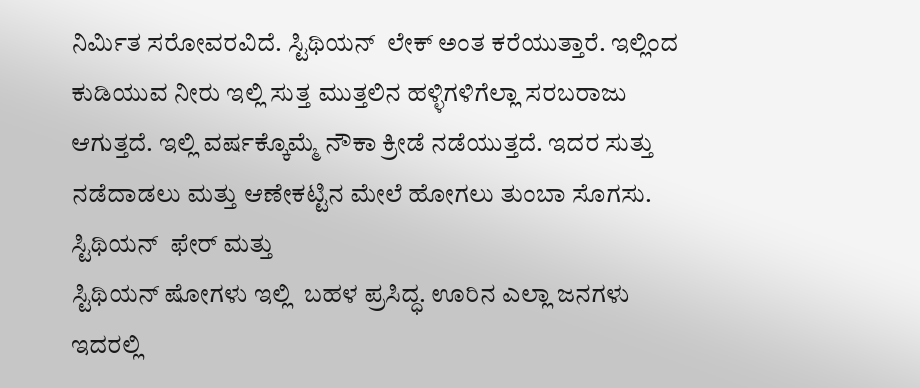ನಿರ್ಮಿತ ಸರೋವರವಿದೆ. ಸ್ಟಿಥಿಯನ್  ಲೇಕ್ ಅಂತ ಕರೆಯುತ್ತಾರೆ. ಇಲ್ಲಿಂದ ಕುಡಿಯುವ ನೀರು ಇಲ್ಲಿ ಸುತ್ತ ಮುತ್ತಲಿನ ಹಳ್ಳಿಗಳಿಗೆಲ್ಲಾ ಸರಬರಾಜು ಆಗುತ್ತದೆ. ಇಲ್ಲಿ ವರ್ಷಕ್ಕೊಮ್ಮೆ ನೌಕಾ ಕ್ರೀಡೆ ನಡೆಯುತ್ತದೆ. ಇದರ ಸುತ್ತು ನಡೆದಾಡಲು ಮತ್ತು ಆಣೇಕಟ್ಟಿನ ಮೇಲೆ ಹೋಗಲು ತುಂಬಾ ಸೊಗಸು. ಸ್ಟಿಥಿಯನ್  ಫೇರ್ ಮತ್ತು
ಸ್ಟಿಥಿಯನ್ ಷೋಗಳು ಇಲ್ಲಿ  ಬಹಳ ಪ್ರಸಿದ್ಧ. ಊರಿನ ಎಲ್ಲಾ ಜನಗಳು ಇದರಲ್ಲಿ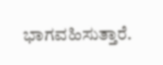ಭಾಗವಹಿಸುತ್ತಾರೆ.